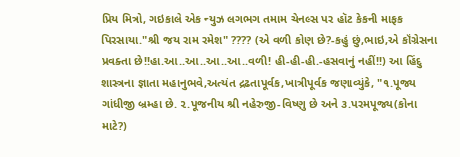પ્રિય મિત્રો, ગઇકાલે એક ન્યુઝ લગભગ તમામ ચેનલ્સ પર હૉટ કેકની માફક પિરસાયા."શ્રી જય રામ રમેશ" ???? (એ વળી કોણ છે?-કહું છું,ભાઇ,એ કૉંગ્રેસના પ્રવક્તા છે!!હા.આ..આ..આ..આ..વળી! હી-હી-હી.-હસવાનું નહીં!!) આ હિંદુ શાસ્ત્રના જ્ઞાતા મહાનુભવે,અત્યંત દ્રઢતાપૂર્વક,ખાત્રીપૂર્વક જણાવ્યુંકે, "૧.પૂજ્ય ગાંધીજી બ્રમ્હા છે. ૨.પૂજનીય શ્રી નહેરુજી-વિષ્ણુ છે અને ૩.પરમપૂજ્ય(કોના માટે?)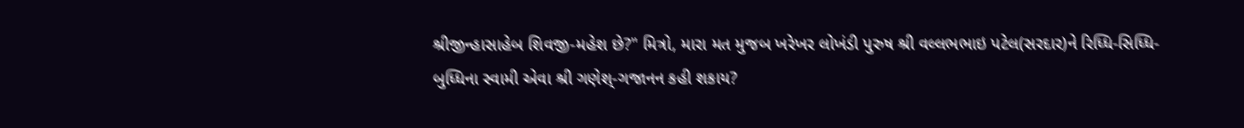શ્રીજીન્હાસાહેબ શિવજી-મહેશ છે?" મિત્રો, મારા મત મુજબ ખરેખર લોખંડી પુરુષ શ્રી વલ્લભભાઇ પટેલ(સરદાર)ને રિધ્ધિ-સિધ્ધિ-બુધ્ધિના સ્વામી એવા શ્રી ગણેશ્-ગજાનન કહી શકાય?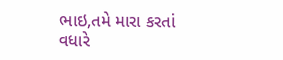ભાઇ,તમે મારા કરતાં વધારે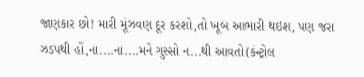જાણકાર છો! મારી મૂંઝવણ દૂર કરશો,તો ખૂબ આભારી થઇશ, પણ જરા ઝડપથી હોં,ના....ના....મને ગુસ્સો ન...થી આવતો(કંન્ટ્રોલ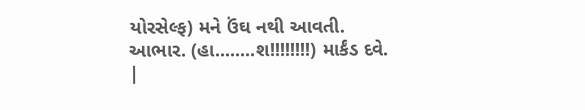યોરસેલ્ફ) મને ઉંઘ નથી આવતી. આભાર. (હા........શ!!!!!!!!) માર્કંડ દવે. |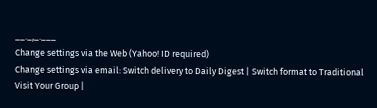__._,_.___
Change settings via the Web (Yahoo! ID required)
Change settings via email: Switch delivery to Daily Digest | Switch format to Traditional
Visit Your Group |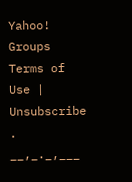Yahoo! Groups Terms of Use | Unsubscribe
.
__,_._,___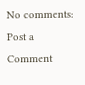No comments:
Post a Comment